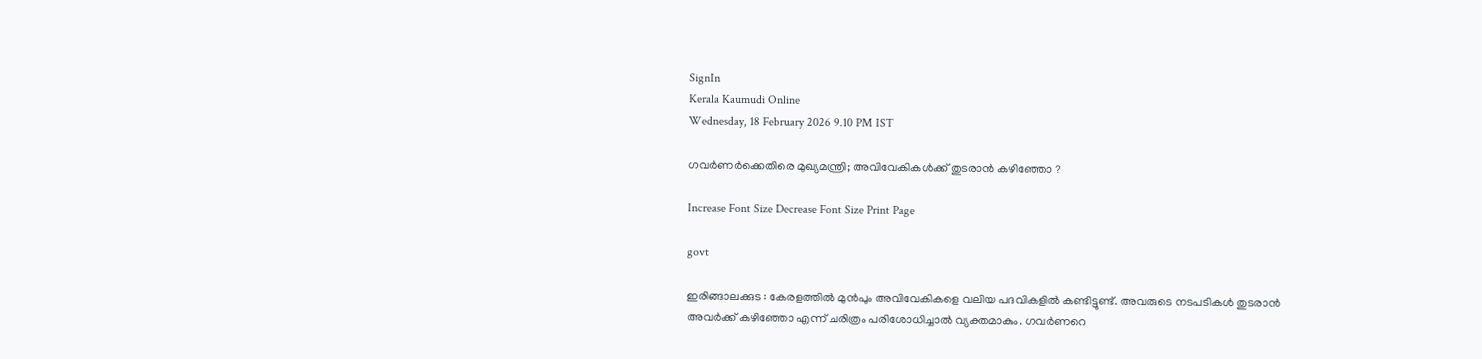SignIn
Kerala Kaumudi Online
Wednesday, 18 February 2026 9.10 PM IST

ഗവർണർക്കെതിരെ മുഖ്യമന്ത്രി; അവിവേകികൾക്ക് തുടരാൻ കഴിഞ്ഞോ ?

Increase Font Size Decrease Font Size Print Page

govt

ഇരിങ്ങാലക്കുട : കേരളത്തിൽ മുൻപും അവിവേകികളെ വലിയ പദവികളിൽ കണ്ടിട്ടുണ്ട്. അവരുടെ നടപടികൾ തുടരാൻ അവർക്ക് കഴിഞ്ഞോ എന്ന് ചരിത്രം പരിശോധിച്ചാൽ വ്യക്തമാകും. ഗവർണറെ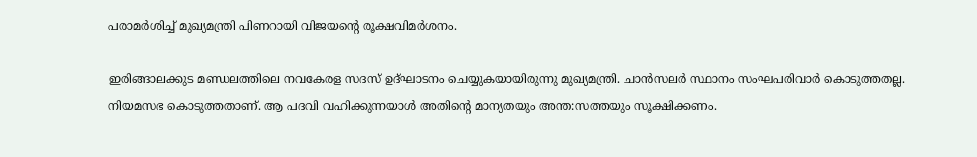പരാമർശിച്ച് മുഖ്യമന്ത്രി പിണറായി വിജയന്റെ രൂക്ഷവിമർശനം.

ഇരിങ്ങാലക്കുട മണ്ഡലത്തിലെ നവകേരള സദസ് ഉദ്ഘാടനം ചെയ്യുകയായിരുന്നു മുഖ്യമന്ത്രി. ചാൻസലർ സ്ഥാനം സംഘപരിവാർ കൊടുത്തതല്ല. നിയമസഭ കൊടുത്തതാണ്. ആ പദവി വഹിക്കുന്നയാൾ അതിന്റെ മാന്യതയും അന്ത:സത്തയും സൂക്ഷിക്കണം.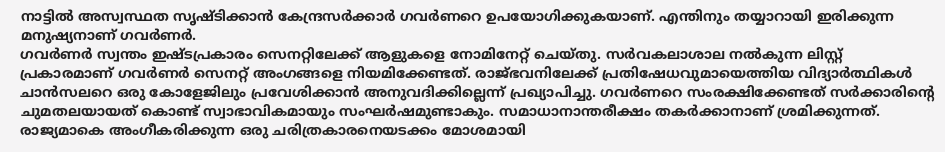നാട്ടിൽ അസ്വസ്ഥത സൃഷ്ടിക്കാൻ കേന്ദ്രസർക്കാർ ഗവർണറെ ഉപയോഗിക്കുകയാണ്. എന്തിനും തയ്യാറായി ഇരിക്കുന്ന മനുഷ്യനാണ് ഗവർണർ.
ഗവർണർ സ്വന്തം ഇഷ്ടപ്രകാരം സെനറ്റിലേക്ക് ആളുകളെ നോമിനേറ്റ് ചെയ്തു. സർവകലാശാല നൽകുന്ന ലിസ്റ്റ് പ്രകാരമാണ് ഗവർണർ സെനറ്റ് അംഗങ്ങളെ നിയമിക്കേണ്ടത്. രാജ്ഭവനിലേക്ക് പ്രതിഷേധവുമായെത്തിയ വിദ്യാർത്ഥികൾ ചാൻസലറെ ഒരു കോളേജിലും പ്രവേശിക്കാൻ അനുവദിക്കില്ലെന്ന് പ്രഖ്യാപിച്ചു. ഗവർണറെ സംരക്ഷിക്കേണ്ടത് സർക്കാരിന്റെ ചുമതലയായത് കൊണ്ട് സ്വാഭാവികമായും സംഘർഷമുണ്ടാകും. സമാധാനാന്തരീക്ഷം തകർക്കാനാണ് ശ്രമിക്കുന്നത്. രാജ്യമാകെ അംഗീകരിക്കുന്ന ഒരു ചരിത്രകാരനെയടക്കം മോശമായി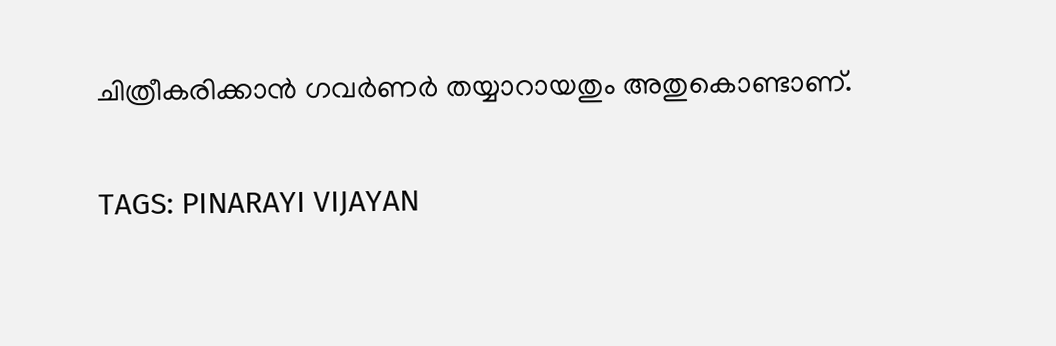ചിത്രീകരിക്കാൻ ഗവർണർ തയ്യാറായതും അതുകൊണ്ടാണ്.

TAGS: PINARAYI VIJAYAN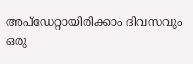അപ്ഡേറ്റായിരിക്കാം ദിവസവും
ഒരു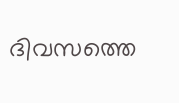ദിവസത്തെ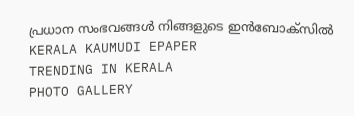പ്രധാന സംഭവങ്ങൾ നിങ്ങളുടെ ഇൻബോക്സിൽ
KERALA KAUMUDI EPAPER
TRENDING IN KERALA
PHOTO GALLERY